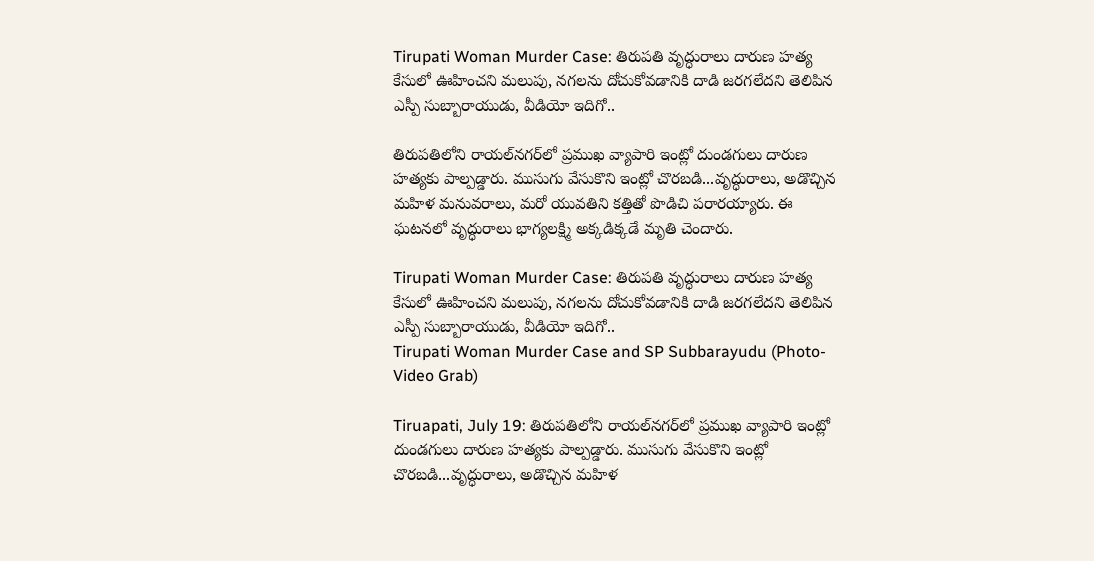Tirupati Woman Murder Case: తిరుపతి వృద్ధురాలు దారుణ హత్య కేసులో ఊహించని మలుపు, నగలను దోచుకోవడానికి దాడి జరగలేదని తెలిపిన ఎస్పీ సుబ్బారాయుడు, వీడియో ఇదిగో..

తిరుపతిలోని రాయల్‌నగర్‌లో ప్రముఖ వ్యాపారి ఇంట్లో దుండగులు దారుణ హత్యకు పాల్పడ్డారు. ముసుగు వేసుకొని ఇంట్లో చొరబడి...వృద్ధురాలు, అడొచ్చిన మహిళ మనువరాలు, మరో యువతిని కత్తితో పొడిచి పరారయ్యారు. ఈ ఘటనలో వృద్ధురాలు భాగ్యలక్ష్మి అక్కడిక్కడే మృతి చెందారు.

Tirupati Woman Murder Case: తిరుపతి వృద్ధురాలు దారుణ హత్య కేసులో ఊహించని మలుపు, నగలను దోచుకోవడానికి దాడి జరగలేదని తెలిపిన ఎస్పీ సుబ్బారాయుడు, వీడియో ఇదిగో..
Tirupati Woman Murder Case and SP Subbarayudu (Photo-Video Grab)

Tiruapati, July 19: తిరుపతిలోని రాయల్‌నగర్‌లో ప్రముఖ వ్యాపారి ఇంట్లో దుండగులు దారుణ హత్యకు పాల్పడ్డారు. ముసుగు వేసుకొని ఇంట్లో చొరబడి...వృద్ధురాలు, అడొచ్చిన మహిళ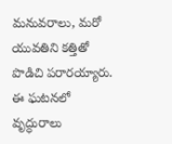మనువరాలు, మరో యువతిని కత్తితో పొడిచి పరారయ్యారు. ఈ ఘటనలో వృద్ధురాలు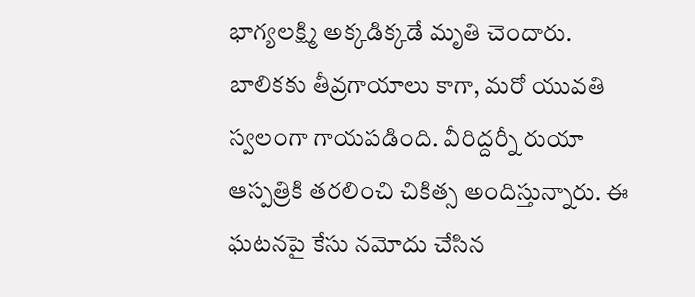భాగ్యలక్ష్మి అక్కడిక్కడే మృతి చెందారు. బాలికకు తీవ్రగాయాలు కాగా, మరో యువతి స్వలంగా గాయపడింది. వీరిద్దర్నీ రుయా ఆస్పత్రికి తరలించి చికిత్స అందిస్తున్నారు. ఈ ఘటనపై కేసు నమోదు చేసిన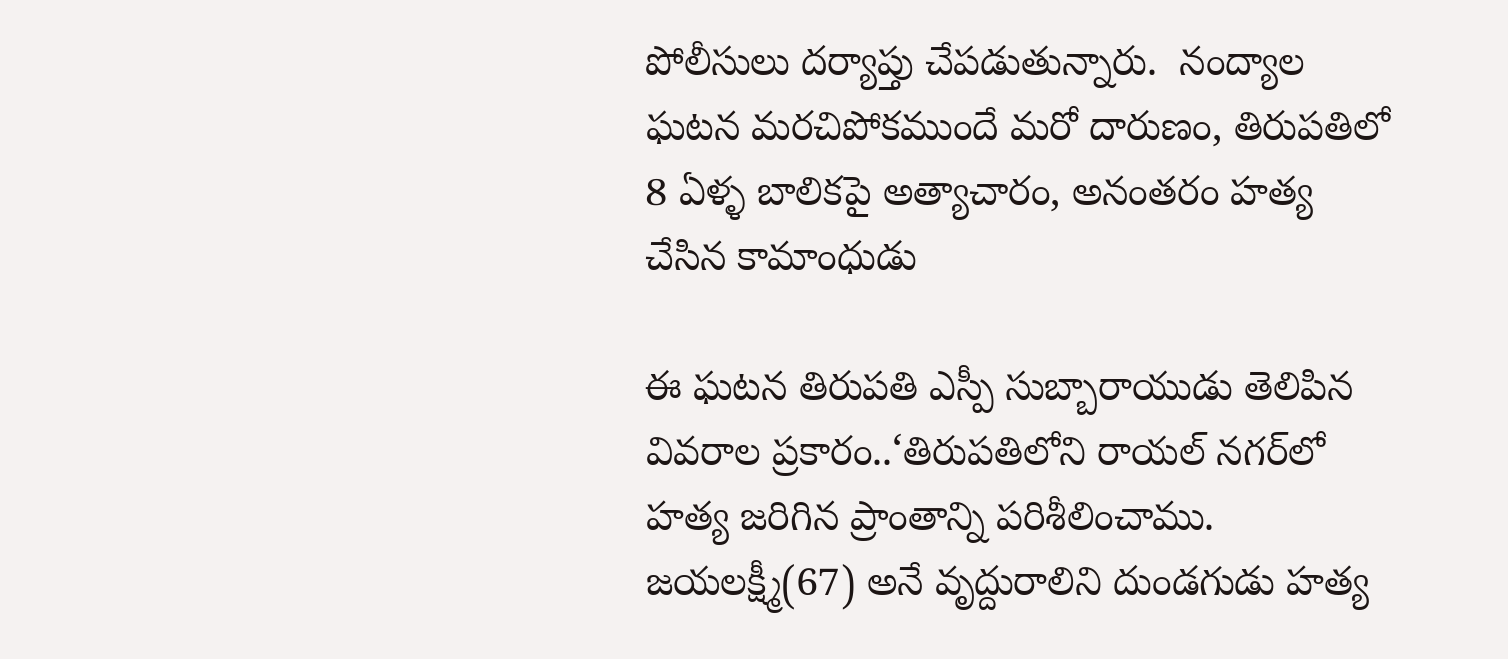పోలీసులు దర్యాప్తు చేపడుతున్నారు.  నంద్యాల ఘటన మరచిపోకముందే మరో దారుణం, తిరుపతిలో 8 ఏళ్ళ బాలికపై అత్యాచారం, అనంతరం హత్య చేసిన కామాంధుడు

ఈ ఘటన తిరుపతి ఎస్పీ సుబ్బారాయుడు తెలిపిన వివరాల ప్రకారం..‘తిరుపతిలోని రాయల్‌ నగర్‌లో హత్య జరిగిన ప్రాంతాన్ని పరిశీలించాము. జయలక్ష్మీ(67) అనే వృద్దురాలిని దుండగుడు హత్య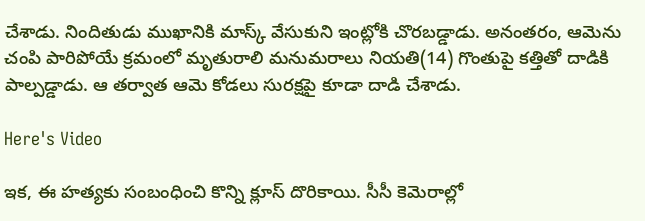చేశాడు. నిందితుడు ముఖానికి మాస్క్‌ వేసుకుని ఇంట్లోకి చొరబడ్డాడు. అనంతరం, ఆమెను చంపి పారిపోయే క్రమంలో మృతురాలి మనుమరాలు నియతి(14) గొంతుపై కత్తితో దాడికి పాల్పడ్డాడు. ఆ తర్వాత ఆమె కోడలు సురక్షపై కూడా దాడి చేశాడు.

Here's Video

ఇక, ఈ హత్యకు సంబంధించి కొన్ని క్లూస్‌ దొరికాయి. సీసీ కెమెరాల్లో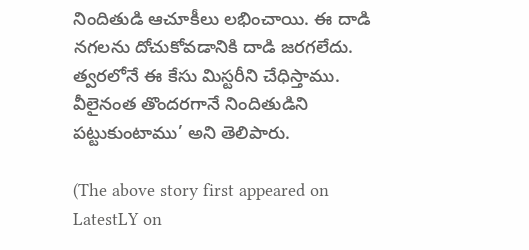నిందితుడి ఆచూకీలు లభించాయి. ఈ దాడి నగలను దోచుకోవడానికి దాడి జరగలేదు. త్వరలోనే ఈ కేసు మిస్టరీని చేధిస్తాము. వీలైనంత తొందరగానే నిందితుడిని పట్టుకుంటాము’ అని తెలిపారు.

(The above story first appeared on LatestLY on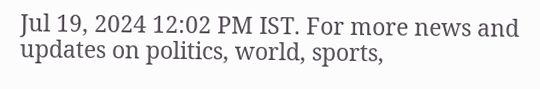Jul 19, 2024 12:02 PM IST. For more news and updates on politics, world, sports,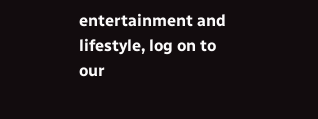entertainment and lifestyle, log on to our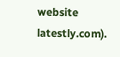website latestly.com).